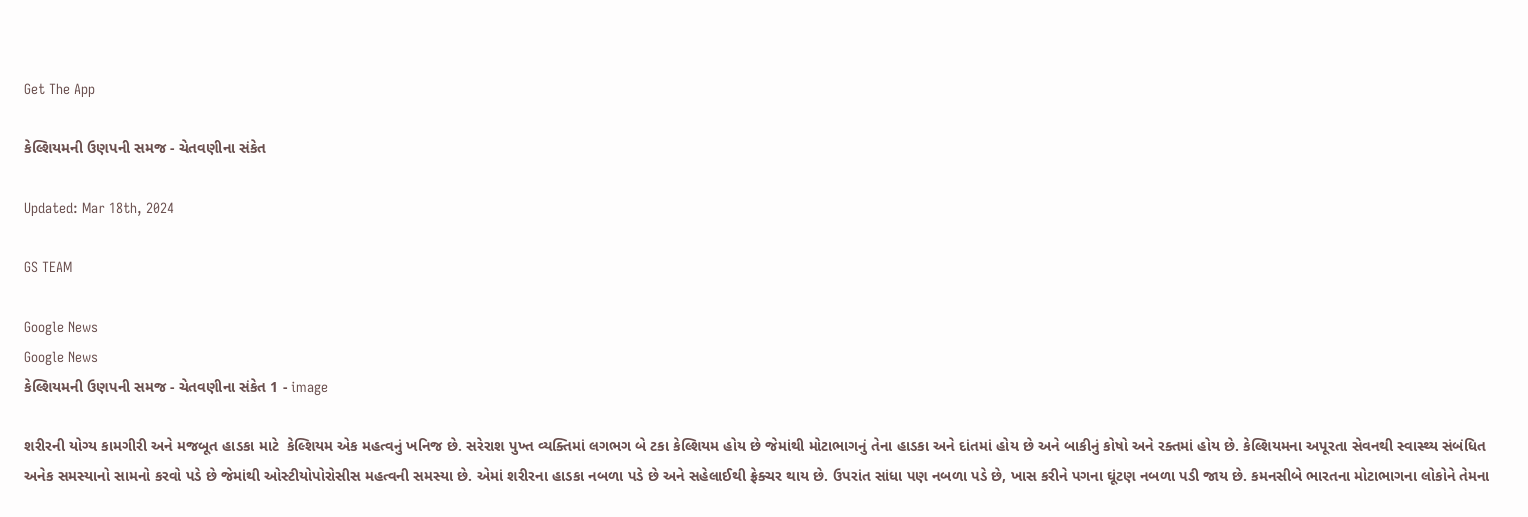Get The App

કેલ્શિયમની ઉણપની સમજ - ચેતવણીના સંકેત

Updated: Mar 18th, 2024

GS TEAM

Google News
Google News
કેલ્શિયમની ઉણપની સમજ - ચેતવણીના સંકેત 1 - image

શરીરની યોગ્ય કામગીરી અને મજબૂત હાડકા માટે  કેલ્શિયમ એક મહત્વનું ખનિજ છે. સરેરાશ પુખ્ત વ્યક્તિમાં લગભગ બે ટકા કેલ્શિયમ હોય છે જેમાંથી મોટાભાગનું તેના હાડકા અને દાંતમાં હોય છે અને બાકીનું કોષો અને રક્તમાં હોય છે. કેલ્શિયમના અપૂરતા સેવનથી સ્વાસ્થ્ય સંબંધિત અનેક સમસ્યાનો સામનો કરવો પડે છે જેમાંથી ઓસ્ટીયોપોરોસીસ મહત્વની સમસ્યા છે. એમાં શરીરના હાડકા નબળા પડે છે અને સહેલાઈથી ફ્રેક્ચર થાય છે. ઉપરાંત સાંધા પણ નબળા પડે છે, ખાસ કરીને પગના ઘૂંટણ નબળા પડી જાય છે. કમનસીબે ભારતના મોટાભાગના લોકોને તેમના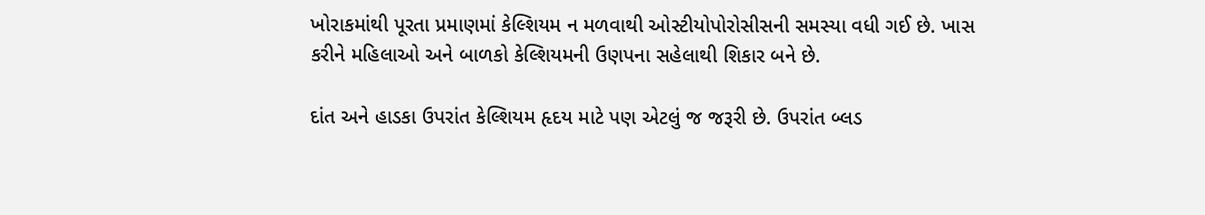ખોરાકમાંથી પૂરતા પ્રમાણમાં કેલ્શિયમ ન મળવાથી ઓસ્ટીયોપોરોસીસની સમસ્યા વધી ગઈ છે. ખાસ કરીને મહિલાઓ અને બાળકો કેલ્શિયમની ઉણપના સહેલાથી શિકાર બને છે.

દાંત અને હાડકા ઉપરાંત કેલ્શિયમ હૃદય માટે પણ એટલું જ જરૂરી છે. ઉપરાંત બ્લડ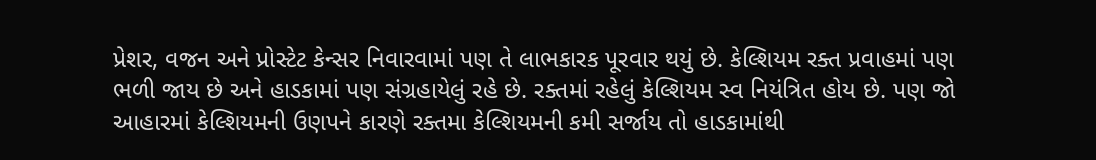પ્રેશર, વજન અને પ્રોસ્ટેટ કેન્સર નિવારવામાં પણ તે લાભકારક પૂરવાર થયું છે. કેલ્શિયમ રક્ત પ્રવાહમાં પણ ભળી જાય છે અને હાડકામાં પણ સંગ્રહાયેલું રહે છે. રક્તમાં રહેલું કેલ્શિયમ સ્વ નિયંત્રિત હોય છે. પણ જો આહારમાં કેલ્શિયમની ઉણપને કારણે રક્તમા કેલ્શિયમની કમી સર્જાય તો હાડકામાંથી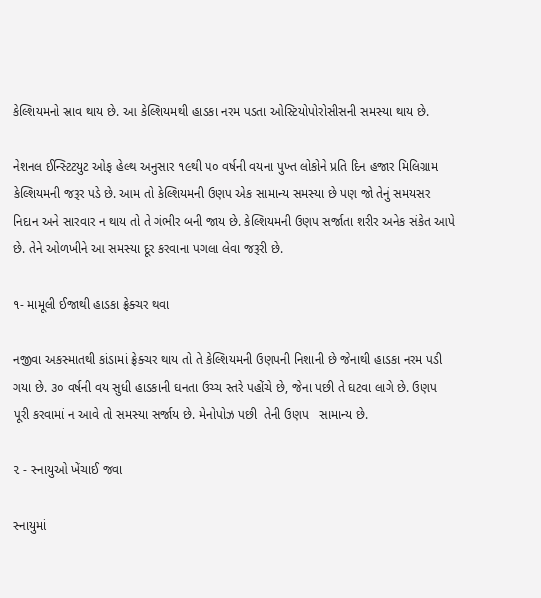કેલ્શિયમનો સ્રાવ થાય છે. આ કેલ્શિયમથી હાડકા નરમ પડતા ઓસ્ટિયોપોરોસીસની સમસ્યા થાય છે.

નેશનલ ઈન્સ્ટિટયુટ ઓફ હેલ્થ અનુસાર ૧૯થી ૫૦ વર્ષની વયના પુખ્ત લોકોને પ્રતિ દિન હજાર મિલિગ્રામ કેલ્શિયમની જરૂર પડે છે. આમ તો કેલ્શિયમની ઉણપ એક સામાન્ય સમસ્યા છે પણ જો તેનું સમયસર નિદાન અને સારવાર ન થાય તો તે ગંભીર બની જાય છે. કેલ્શિયમની ઉણપ સર્જાતા શરીર અનેક સંકેત આપે છે. તેને ઓળખીને આ સમસ્યા દૂર કરવાના પગલા લેવા જરૂરી છે.

૧- મામૂલી ઈજાથી હાડકા ફ્રેક્ચર થવા

નજીવા અકસ્માતથી કાંડામાં ફ્રેક્ચર થાય તો તે કેલ્શિયમની ઉણપની નિશાની છે જેનાથી હાડકા નરમ પડી ગયા છે. ૩૦ વર્ષની વય સુધી હાડકાની ઘનતા ઉચ્ચ સ્તરે પહોંચે છે, જેના પછી તે ઘટવા લાગે છે. ઉણપ પૂરી કરવામાં ન આવે તો સમસ્યા સર્જાય છે. મેનોપોઝ પછી  તેની ઉણપ   સામાન્ય છે.

૨ - સ્નાયુઓ ખેંચાઈ જવા

સ્નાયુમાં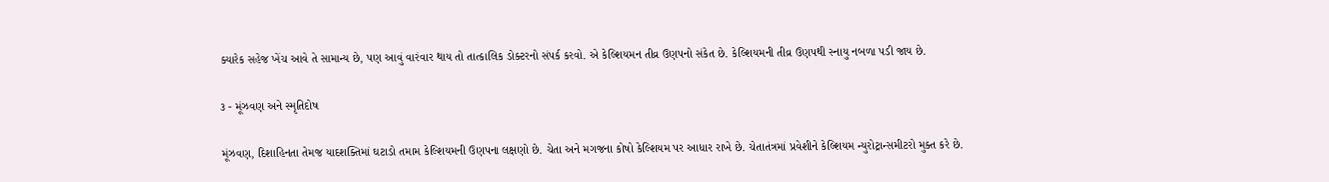ક્યારેક સહેજ ખેંચ આવે તે સામાન્ય છે, પણ આવું વારંવાર થાય તો તાત્કાલિક ડોક્ટરનો સંપર્ક કરવો. એ કેલ્શિયમન તીવ્ર ઉણપનો સંકેત છે. કેલ્શિયમની તીવ્ર ઉણપથી સ્નાયુ નબળા પડી જાય છે.

૩ - મૂંઝવણ અને સ્મૃતિદોષ

મૂંઝવણ, દિશાહિનતા તેમજ યાદશક્તિમાં ઘટાડો તમામ કેલ્શિયમની ઉણપના લક્ષણો છે. ચેતા અને મગજના કોષો કેલ્શિયમ પર આધાર રાખે છે. ચેતાતંત્રમાં પ્રવેશીને કેલ્શિયમ ન્યુરોટ્રાન્સમીટરો મુક્ત કરે છે.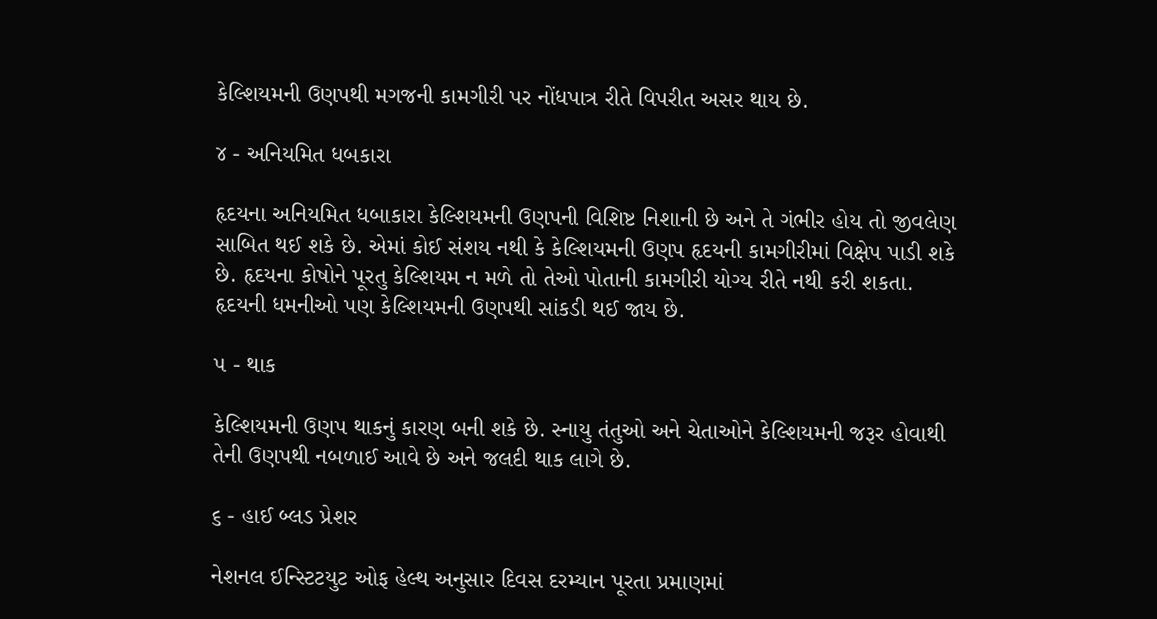કેલ્શિયમની ઉણપથી મગજની કામગીરી પર નોંધપાત્ર રીતે વિપરીત અસર થાય છે.

૪ - અનિયમિત ધબકારા

હૃદયના અનિયમિત ધબાકારા કેલ્શિયમની ઉણપની વિશિષ્ટ નિશાની છે અને તે ગંભીર હોય તો જીવલેણ સાબિત થઈ શકે છે. એમાં કોઈ સંશય નથી કે કેલ્શિયમની ઉણપ હૃદયની કામગીરીમાં વિક્ષેપ પાડી શકે છે. હૃદયના કોષોને પૂરતુ કેલ્શિયમ ન મળે તો તેઓ પોતાની કામગીરી યોગ્ય રીતે નથી કરી શકતા. હૃદયની ધમનીઓ પણ કેલ્શિયમની ઉણપથી સાંકડી થઈ જાય છે.

૫ - થાક

કેલ્શિયમની ઉણપ થાકનું કારણ બની શકે છે. સ્નાયુ તંતુઓ અને ચેતાઓને કેલ્શિયમની જરૂર હોવાથી તેની ઉણપથી નબળાઈ આવે છે અને જલદી થાક લાગે છે.

૬ - હાઈ બ્લડ પ્રેશર

નેશનલ ઈન્સ્ટિટયુટ ઓફ હેલ્થ અનુસાર દિવસ દરમ્યાન પૂરતા પ્રમાણમાં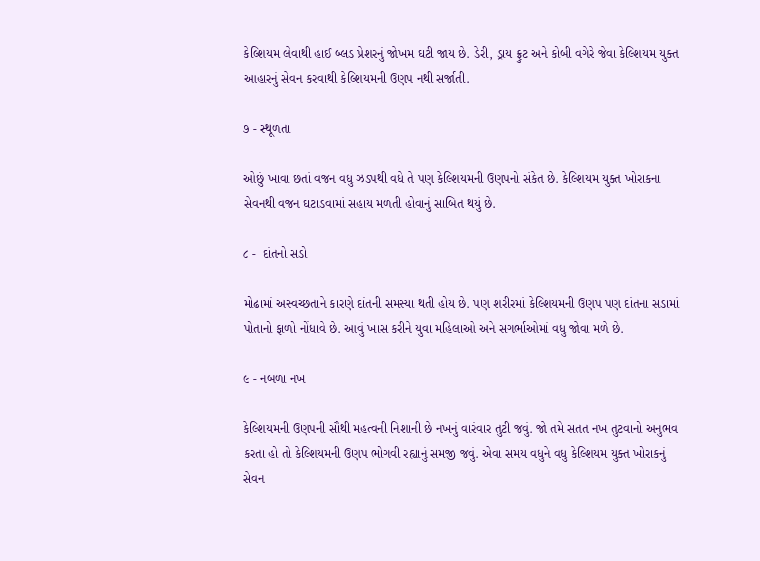કેલ્શિયમ લેવાથી હાઈ બ્લડ પ્રેશરનું જોખમ ઘટી જાય છે. ડેરી, ડ્રાય ફ્રુટ અને કોબી વગેરે જેવા કેલ્શિયમ યુક્ત આહારનું સેવન કરવાથી કેલ્શિયમની ઉણપ નથી સર્જાતી.

૭ - સ્થૂળતા

ઓછું ખાવા છતાં વજન વધુ ઝડપથી વધે તે પણ કેલ્શિયમની ઉણપનો સંકેત છે. કેલ્શિયમ યુક્ત ખોરાકના સેવનથી વજન ઘટાડવામાં સહાય મળતી હોવાનું સાબિત થયું છે.

૮ -  દાંતનો સડો

મોઢામાં અસ્વચ્છતાને કારણે દાંતની સમસ્યા થતી હોય છે. પણ શરીરમાં કેલ્શિયમની ઉણપ પણ દાંતના સડામાં પોતાનો ફાળો નોંધાવે છે. આવું ખાસ કરીને યુવા મહિલાઓ અને સગર્ભાઓમાં વધુ જોવા મળે છે.

૯ - નબળા નખ

કેલ્શિયમની ઉણપની સૌથી મહત્વની નિશાની છે નખનું વારંવાર તુટી જવું. જો તમે સતત નખ તુટવાનો અનુભવ કરતા હો તો કેલ્શિયમની ઉણપ ભોગવી રહ્યાનું સમજી જવું. એવા સમય વધુને વધુ કેલ્શિયમ યુક્ત ખોરાકનું સેવન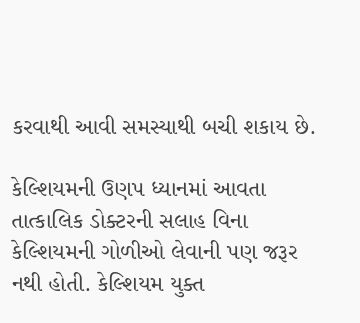કરવાથી આવી સમસ્યાથી બચી શકાય છે.

કેલ્શિયમની ઉણપ ધ્યાનમાં આવતા તાત્કાલિક ડોક્ટરની સલાહ વિના કેલ્શિયમની ગોળીઓ લેવાની પણ જરૂર નથી હોતી. કેલ્શિયમ યુક્ત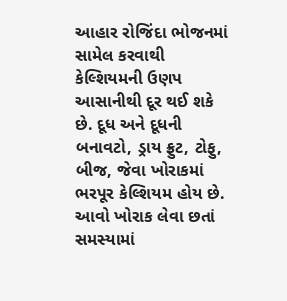આહાર રોજિંદા ભોજનમાં સામેલ કરવાથી કેલ્શિયમની ઉણપ આસાનીથી દૂર થઈ શકે છે. દૂધ અને દૂધની બનાવટો, ડ્રાય ફ્રુટ, ટોફુ, બીજ, જેવા ખોરાકમાં ભરપૂર કેલ્શિયમ હોય છે. આવો ખોરાક લેવા છતાં સમસ્યામાં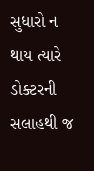સુધારો ન થાય ત્યારે ડોક્ટરની સલાહથી જ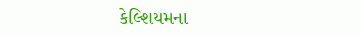કેલ્શિયમના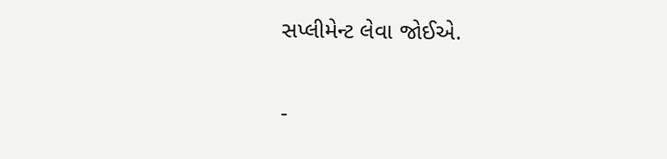સપ્લીમેન્ટ લેવા જોઈએ.

-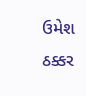ઉમેશ ઠક્કર